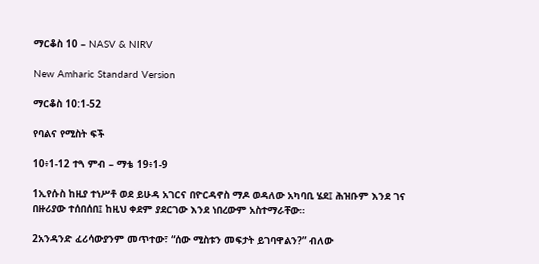ማርቆስ 10 – NASV & NIRV

New Amharic Standard Version

ማርቆስ 10:1-52

የባልና የሚስት ፍች

10፥1-12 ተጓ ምብ – ማቴ 19፥1-9

1ኢየሱስ ከዚያ ተነሥቶ ወደ ይሁዳ አገርና በዮርዳኖስ ማዶ ወዳለው አካባቢ ሄደ፤ ሕዝቡም እንደ ገና በዙሪያው ተሰበሰበ፤ ከዚህ ቀደም ያደርገው እንደ ነበረውም አስተማራቸው።

2አንዳንድ ፈሪሳውያንም መጥተው፣ “ሰው ሚስቱን መፍታት ይገባዋልን?” ብለው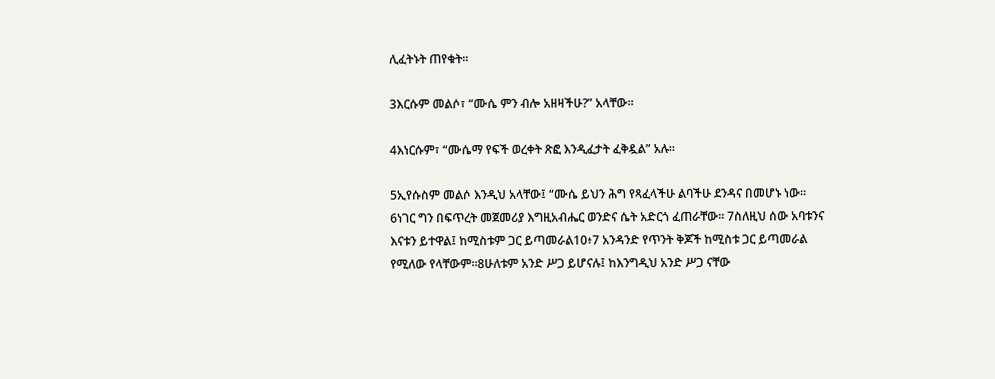ሊፈትኑት ጠየቁት።

3እርሱም መልሶ፣ “ሙሴ ምን ብሎ አዘዛችሁ?” አላቸው።

4እነርሱም፣ “ሙሴማ የፍች ወረቀት ጽፎ እንዲፈታት ፈቅዷል” አሉ።

5ኢየሱስም መልሶ እንዲህ አላቸው፤ “ሙሴ ይህን ሕግ የጻፈላችሁ ልባችሁ ደንዳና በመሆኑ ነው። 6ነገር ግን በፍጥረት መጀመሪያ እግዚአብሔር ወንድና ሴት አድርጎ ፈጠራቸው። 7ስለዚህ ሰው አባቱንና እናቱን ይተዋል፤ ከሚስቱም ጋር ይጣመራል10፥7 አንዳንድ የጥንት ቅጆች ከሚስቱ ጋር ይጣመራል የሚለው የላቸውም።8ሁለቱም አንድ ሥጋ ይሆናሉ፤ ከእንግዲህ አንድ ሥጋ ናቸው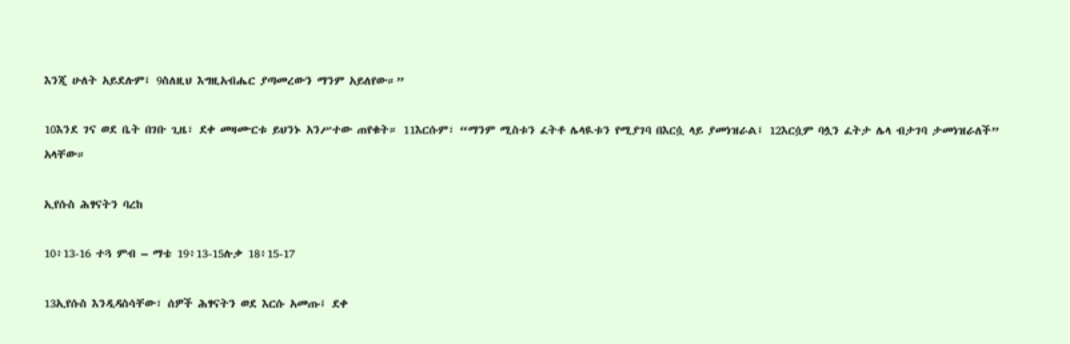እንጂ ሁለት አይደሉም፤ 9ስለዚህ እግዚአብሔር ያጣመረውን ማንም አይለየው።”

10እንደ ገና ወደ ቤት በገቡ ጊዜ፣ ደቀ መዛሙርቱ ይህንኑ አንሥተው ጠየቁት። 11እርሱም፣ “ማንም ሚስቱን ፈትቶ ሌላዪቱን የሚያገባ በእርሷ ላይ ያመነዝራል፤ 12እርሷም ባሏን ፈትታ ሌላ ብታገባ ታመነዝራለች” አላቸው።

ኢየሱስ ሕፃናትን ባረከ

10፥13-16 ተጓ ምብ – ማቴ 19፥13-15ሉቃ 18፥15-17

13ኢየሱስ እንዲዳስሳቸው፣ ሰዎች ሕፃናትን ወደ እርሱ አመጡ፤ ደቀ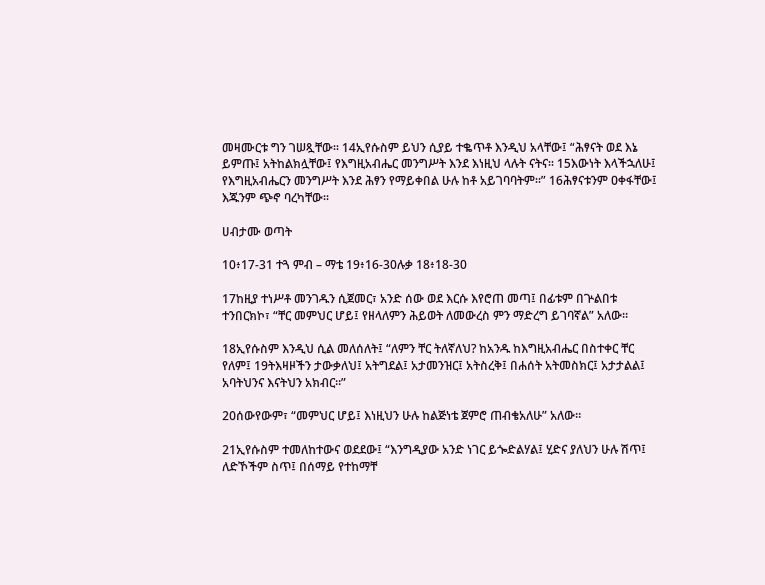መዛሙርቱ ግን ገሠጿቸው። 14ኢየሱስም ይህን ሲያይ ተቈጥቶ እንዲህ አላቸው፤ “ሕፃናት ወደ እኔ ይምጡ፤ አትከልክሏቸው፤ የእግዚአብሔር መንግሥት እንደ እነዚህ ላሉት ናትና። 15እውነት እላችኋለሁ፤ የእግዚአብሔርን መንግሥት እንደ ሕፃን የማይቀበል ሁሉ ከቶ አይገባባትም።” 16ሕፃናቱንም ዐቀፋቸው፤ እጁንም ጭኖ ባረካቸው።

ሀብታሙ ወጣት

10፥17-31 ተጓ ምብ – ማቴ 19፥16-30ሉቃ 18፥18-30

17ከዚያ ተነሥቶ መንገዱን ሲጀመር፣ አንድ ሰው ወደ እርሱ እየሮጠ መጣ፤ በፊቱም በጕልበቱ ተንበርክኮ፣ “ቸር መምህር ሆይ፤ የዘላለምን ሕይወት ለመውረስ ምን ማድረግ ይገባኛል” አለው።

18ኢየሱስም እንዲህ ሲል መለሰለት፤ “ለምን ቸር ትለኛለህ? ከአንዱ ከእግዚአብሔር በስተቀር ቸር የለም፤ 19ትእዛዞችን ታውቃለህ፤ አትግደል፤ አታመንዝር፤ አትስረቅ፤ በሐሰት አትመስክር፤ አታታልል፤ አባትህንና እናትህን አክብር።”

20ሰውየውም፣ “መምህር ሆይ፤ እነዚህን ሁሉ ከልጅነቴ ጀምሮ ጠብቄአለሁ” አለው።

21ኢየሱስም ተመለከተውና ወደደው፤ “እንግዲያው አንድ ነገር ይጐድልሃል፤ ሂድና ያለህን ሁሉ ሽጥ፤ ለድኾችም ስጥ፤ በሰማይ የተከማቸ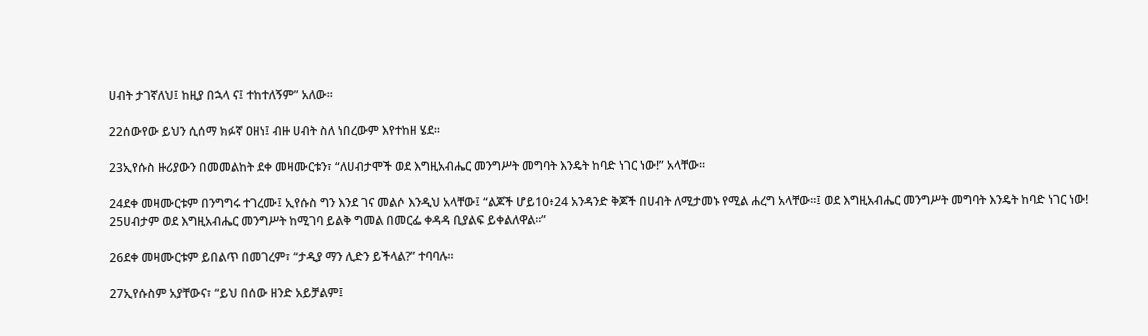ሀብት ታገኛለህ፤ ከዚያ በኋላ ና፤ ተከተለኝም” አለው።

22ሰውየው ይህን ሲሰማ ክፉኛ ዐዘነ፤ ብዙ ሀብት ስለ ነበረውም እየተከዘ ሄደ።

23ኢየሱስ ዙሪያውን በመመልከት ደቀ መዛሙርቱን፣ “ለሀብታሞች ወደ እግዚአብሔር መንግሥት መግባት እንዴት ከባድ ነገር ነው!” አላቸው።

24ደቀ መዛሙርቱም በንግግሩ ተገረሙ፤ ኢየሱስ ግን እንደ ገና መልሶ እንዲህ አላቸው፤ “ልጆች ሆይ10፥24 አንዳንድ ቅጆች በሀብት ለሚታመኑ የሚል ሐረግ አላቸው።፤ ወደ እግዚአብሔር መንግሥት መግባት እንዴት ከባድ ነገር ነው! 25ሀብታም ወደ እግዚአብሔር መንግሥት ከሚገባ ይልቅ ግመል በመርፌ ቀዳዳ ቢያልፍ ይቀልለዋል።”

26ደቀ መዛሙርቱም ይበልጥ በመገረም፣ “ታዲያ ማን ሊድን ይችላል?” ተባባሉ።

27ኢየሱስም አያቸውና፣ “ይህ በሰው ዘንድ አይቻልም፤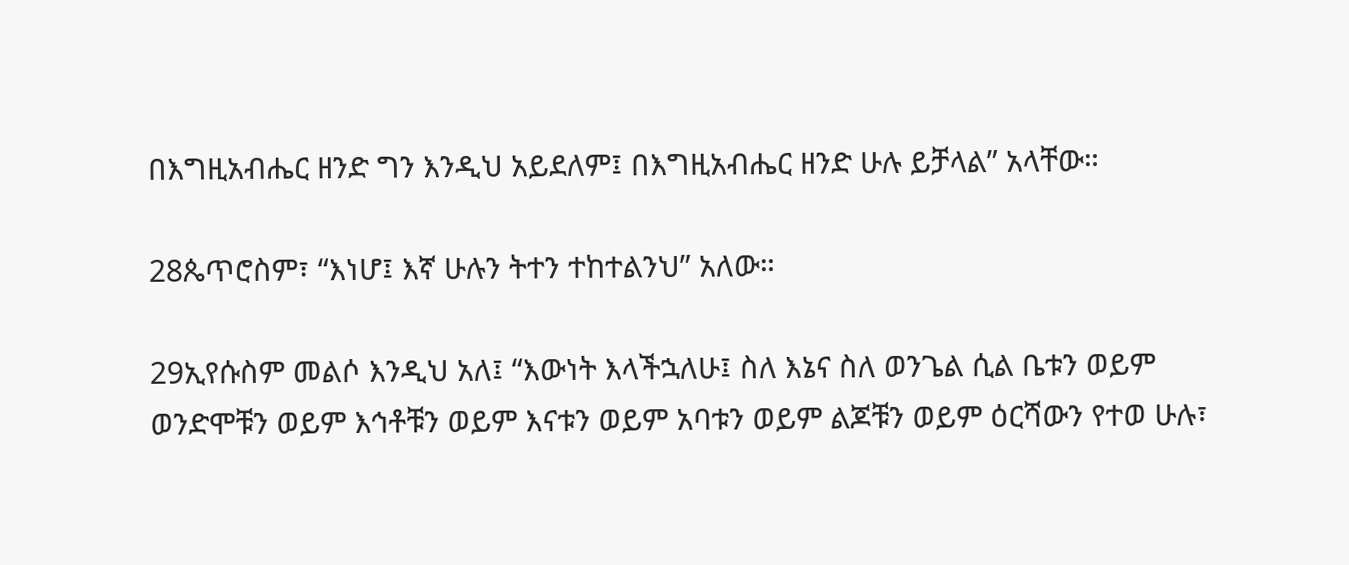በእግዚአብሔር ዘንድ ግን እንዲህ አይደለም፤ በእግዚአብሔር ዘንድ ሁሉ ይቻላል” አላቸው።

28ጴጥሮስም፣ “እነሆ፤ እኛ ሁሉን ትተን ተከተልንህ” አለው።

29ኢየሱስም መልሶ እንዲህ አለ፤ “እውነት እላችኋለሁ፤ ስለ እኔና ስለ ወንጌል ሲል ቤቱን ወይም ወንድሞቹን ወይም እኅቶቹን ወይም እናቱን ወይም አባቱን ወይም ልጆቹን ወይም ዕርሻውን የተወ ሁሉ፣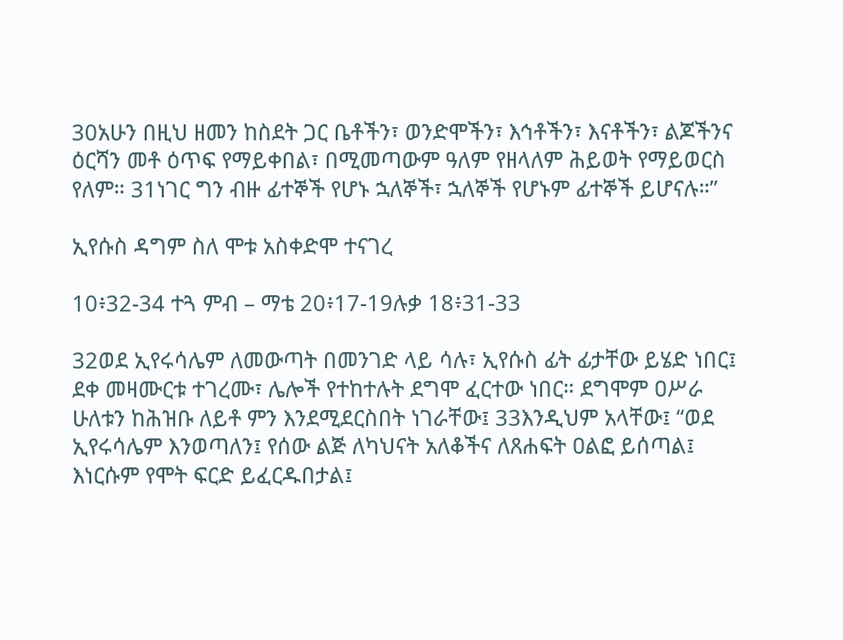30አሁን በዚህ ዘመን ከስደት ጋር ቤቶችን፣ ወንድሞችን፣ እኅቶችን፣ እናቶችን፣ ልጆችንና ዕርሻን መቶ ዕጥፍ የማይቀበል፣ በሚመጣውም ዓለም የዘላለም ሕይወት የማይወርስ የለም። 31ነገር ግን ብዙ ፊተኞች የሆኑ ኋለኞች፣ ኋለኞች የሆኑም ፊተኞች ይሆናሉ።”

ኢየሱስ ዳግም ስለ ሞቱ አስቀድሞ ተናገረ

10፥32-34 ተጓ ምብ – ማቴ 20፥17-19ሉቃ 18፥31-33

32ወደ ኢየሩሳሌም ለመውጣት በመንገድ ላይ ሳሉ፣ ኢየሱስ ፊት ፊታቸው ይሄድ ነበር፤ ደቀ መዛሙርቱ ተገረሙ፣ ሌሎች የተከተሉት ደግሞ ፈርተው ነበር። ደግሞም ዐሥራ ሁለቱን ከሕዝቡ ለይቶ ምን እንደሚደርስበት ነገራቸው፤ 33እንዲህም አላቸው፤ “ወደ ኢየሩሳሌም እንወጣለን፤ የሰው ልጅ ለካህናት አለቆችና ለጸሐፍት ዐልፎ ይሰጣል፤ እነርሱም የሞት ፍርድ ይፈርዱበታል፤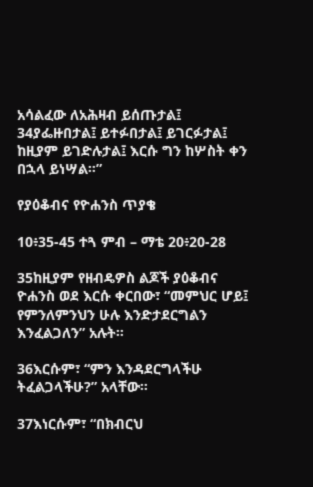አሳልፈው ለአሕዛብ ይሰጡታል፤ 34ያፌዙበታል፤ ይተፉበታል፤ ይገርፉታል፤ ከዚያም ይገድሉታል፤ እርሱ ግን ከሦስት ቀን በኋላ ይነሣል።”

የያዕቆብና የዮሐንስ ጥያቄ

10፥35-45 ተጓ ምብ – ማቴ 20፥20-28

35ከዚያም የዘብዴዎስ ልጆች ያዕቆብና ዮሐንስ ወደ እርሱ ቀርበው፣ “መምህር ሆይ፤ የምንለምንህን ሁሉ እንድታደርግልን እንፈልጋለን” አሉት።

36እርሱም፣ “ምን እንዳደርግላችሁ ትፈልጋላችሁ?” አላቸው።

37እነርሱም፣ “በክብርህ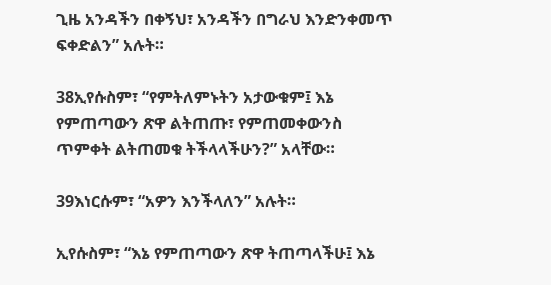ጊዜ አንዳችን በቀኝህ፣ አንዳችን በግራህ እንድንቀመጥ ፍቀድልን” አሉት።

38ኢየሱስም፣ “የምትለምኑትን አታውቁም፤ እኔ የምጠጣውን ጽዋ ልትጠጡ፣ የምጠመቀውንስ ጥምቀት ልትጠመቁ ትችላላችሁን?” አላቸው።

39እነርሱም፣ “አዎን እንችላለን” አሉት።

ኢየሱስም፣ “እኔ የምጠጣውን ጽዋ ትጠጣላችሁ፤ እኔ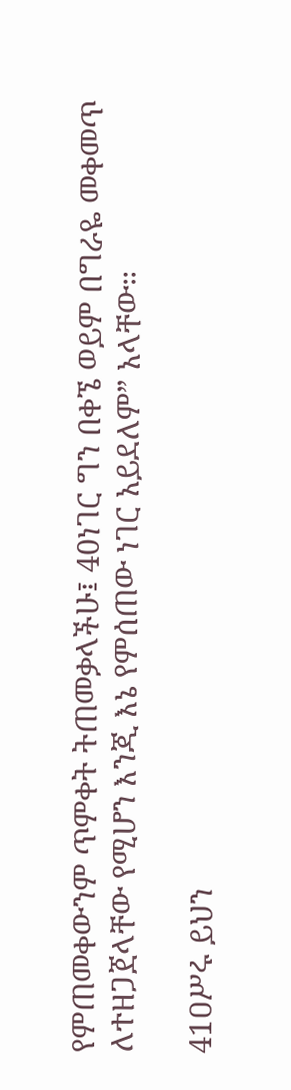የምጠመቀውንም ጥምቀት ትጠመቃላችሁ፤ 40ነገር ግን በቀኜ ወይም በግራዬ መቀመጥ ለተዘጋጀላቸው የሚሆን እንጂ እኔ የምሰጠው ነገር አይደለም” አላቸው።

41ዐሥሩ ይህን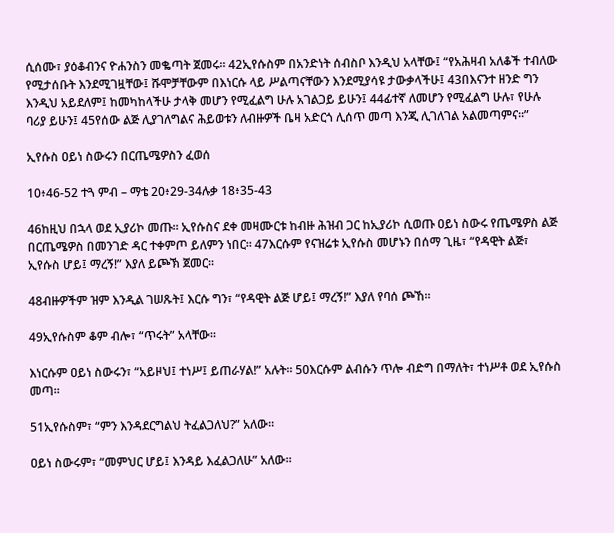ሲሰሙ፣ ያዕቆብንና ዮሐንስን መቈጣት ጀመሩ። 42ኢየሱስም በአንድነት ሰብስቦ እንዲህ አላቸው፤ “የአሕዛብ አለቆች ተብለው የሚታሰቡት እንደሚገዟቸው፤ ሹሞቻቸውም በእነርሱ ላይ ሥልጣናቸውን እንደሚያሳዩ ታውቃላችሁ፤ 43በእናንተ ዘንድ ግን እንዲህ አይደለም፤ ከመካከላችሁ ታላቅ መሆን የሚፈልግ ሁሉ አገልጋይ ይሁን፤ 44ፊተኛ ለመሆን የሚፈልግ ሁሉ፣ የሁሉ ባሪያ ይሁን፤ 45የሰው ልጅ ሊያገለግልና ሕይወቱን ለብዙዎች ቤዛ አድርጎ ሊሰጥ መጣ እንጂ ሊገለገል አልመጣምና።”

ኢየሱስ ዐይነ ስውሩን በርጤሜዎስን ፈወሰ

10፥46-52 ተጓ ምብ – ማቴ 20፥29-34ሉቃ 18፥35-43

46ከዚህ በኋላ ወደ ኢያሪኮ መጡ። ኢየሱስና ደቀ መዛሙርቱ ከብዙ ሕዝብ ጋር ከኢያሪኮ ሲወጡ ዐይነ ስውሩ የጤሜዎስ ልጅ በርጤሜዎስ በመንገድ ዳር ተቀምጦ ይለምን ነበር። 47እርሱም የናዝሬቱ ኢየሱስ መሆኑን በሰማ ጊዜ፣ “የዳዊት ልጅ፣ ኢየሱስ ሆይ፤ ማረኝ!” እያለ ይጮኽ ጀመር።

48ብዙዎችም ዝም እንዲል ገሠጹት፤ እርሱ ግን፣ “የዳዊት ልጅ ሆይ፤ ማረኝ!” እያለ የባሰ ጮኸ።

49ኢየሱስም ቆም ብሎ፣ “ጥሩት” አላቸው።

እነርሱም ዐይነ ስውሩን፣ “አይዞህ፤ ተነሥ፤ ይጠራሃል!” አሉት። 50እርሱም ልብሱን ጥሎ ብድግ በማለት፣ ተነሥቶ ወደ ኢየሱስ መጣ።

51ኢየሱስም፣ “ምን እንዳደርግልህ ትፈልጋለህ?” አለው።

ዐይነ ስውሩም፣ “መምህር ሆይ፤ እንዳይ እፈልጋለሁ” አለው።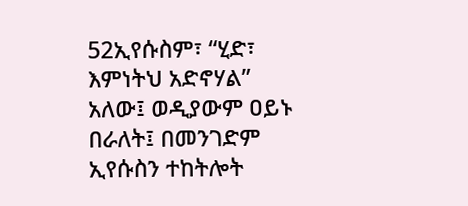52ኢየሱስም፣ “ሂድ፣ እምነትህ አድኖሃል” አለው፤ ወዲያውም ዐይኑ በራለት፤ በመንገድም ኢየሱስን ተከትሎት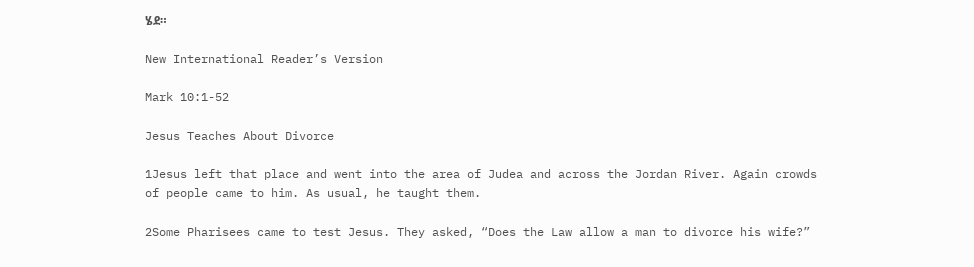ሄደ።

New International Reader’s Version

Mark 10:1-52

Jesus Teaches About Divorce

1Jesus left that place and went into the area of Judea and across the Jordan River. Again crowds of people came to him. As usual, he taught them.

2Some Pharisees came to test Jesus. They asked, “Does the Law allow a man to divorce his wife?”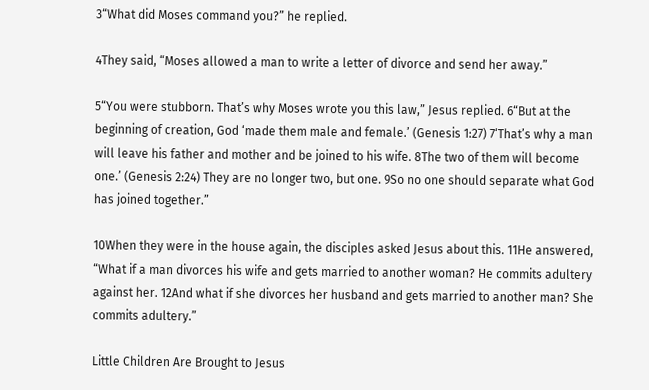3“What did Moses command you?” he replied.

4They said, “Moses allowed a man to write a letter of divorce and send her away.”

5“You were stubborn. That’s why Moses wrote you this law,” Jesus replied. 6“But at the beginning of creation, God ‘made them male and female.’ (Genesis 1:27) 7‘That’s why a man will leave his father and mother and be joined to his wife. 8The two of them will become one.’ (Genesis 2:24) They are no longer two, but one. 9So no one should separate what God has joined together.”

10When they were in the house again, the disciples asked Jesus about this. 11He answered, “What if a man divorces his wife and gets married to another woman? He commits adultery against her. 12And what if she divorces her husband and gets married to another man? She commits adultery.”

Little Children Are Brought to Jesus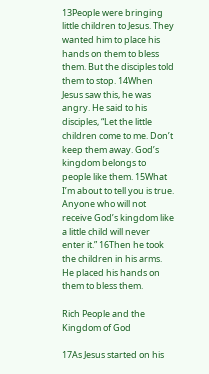13People were bringing little children to Jesus. They wanted him to place his hands on them to bless them. But the disciples told them to stop. 14When Jesus saw this, he was angry. He said to his disciples, “Let the little children come to me. Don’t keep them away. God’s kingdom belongs to people like them. 15What I’m about to tell you is true. Anyone who will not receive God’s kingdom like a little child will never enter it.” 16Then he took the children in his arms. He placed his hands on them to bless them.

Rich People and the Kingdom of God

17As Jesus started on his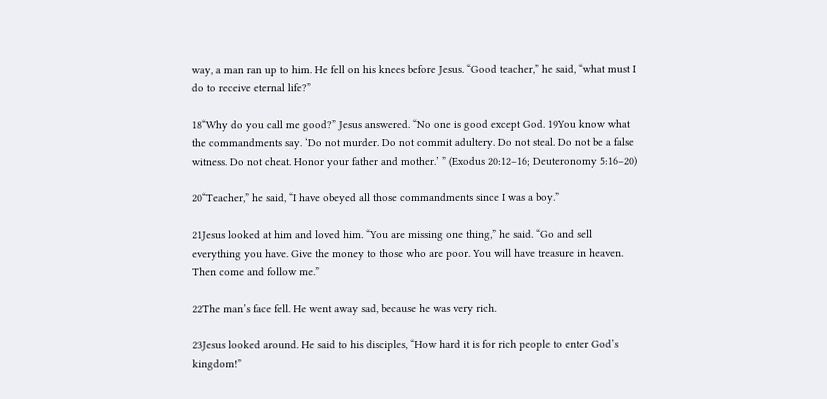way, a man ran up to him. He fell on his knees before Jesus. “Good teacher,” he said, “what must I do to receive eternal life?”

18“Why do you call me good?” Jesus answered. “No one is good except God. 19You know what the commandments say. ‘Do not murder. Do not commit adultery. Do not steal. Do not be a false witness. Do not cheat. Honor your father and mother.’ ” (Exodus 20:12–16; Deuteronomy 5:16–20)

20“Teacher,” he said, “I have obeyed all those commandments since I was a boy.”

21Jesus looked at him and loved him. “You are missing one thing,” he said. “Go and sell everything you have. Give the money to those who are poor. You will have treasure in heaven. Then come and follow me.”

22The man’s face fell. He went away sad, because he was very rich.

23Jesus looked around. He said to his disciples, “How hard it is for rich people to enter God’s kingdom!”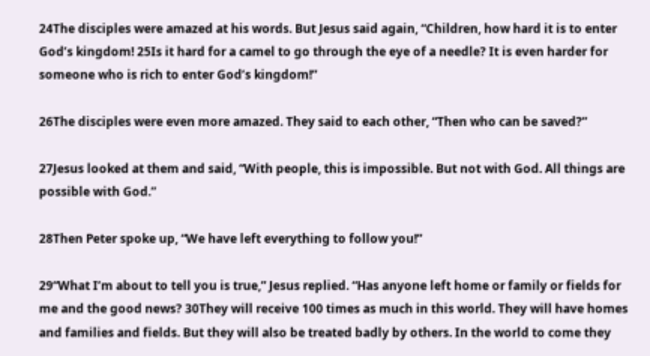24The disciples were amazed at his words. But Jesus said again, “Children, how hard it is to enter God’s kingdom! 25Is it hard for a camel to go through the eye of a needle? It is even harder for someone who is rich to enter God’s kingdom!”

26The disciples were even more amazed. They said to each other, “Then who can be saved?”

27Jesus looked at them and said, “With people, this is impossible. But not with God. All things are possible with God.”

28Then Peter spoke up, “We have left everything to follow you!”

29“What I’m about to tell you is true,” Jesus replied. “Has anyone left home or family or fields for me and the good news? 30They will receive 100 times as much in this world. They will have homes and families and fields. But they will also be treated badly by others. In the world to come they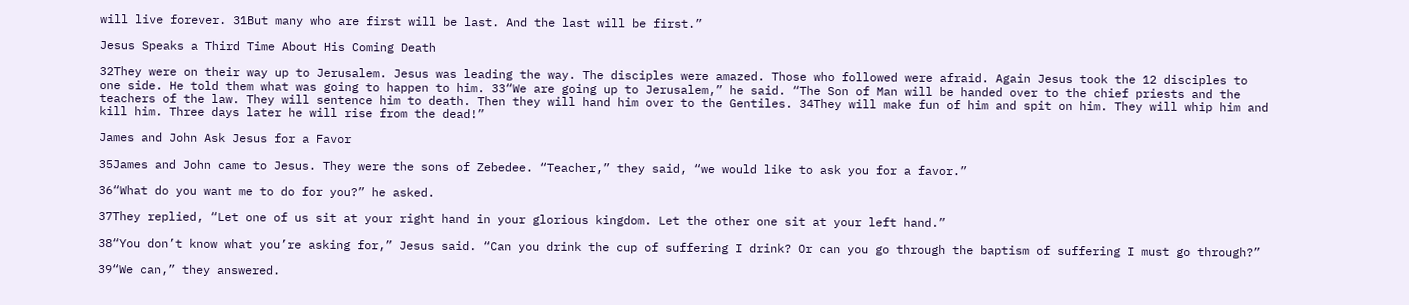will live forever. 31But many who are first will be last. And the last will be first.”

Jesus Speaks a Third Time About His Coming Death

32They were on their way up to Jerusalem. Jesus was leading the way. The disciples were amazed. Those who followed were afraid. Again Jesus took the 12 disciples to one side. He told them what was going to happen to him. 33“We are going up to Jerusalem,” he said. “The Son of Man will be handed over to the chief priests and the teachers of the law. They will sentence him to death. Then they will hand him over to the Gentiles. 34They will make fun of him and spit on him. They will whip him and kill him. Three days later he will rise from the dead!”

James and John Ask Jesus for a Favor

35James and John came to Jesus. They were the sons of Zebedee. “Teacher,” they said, “we would like to ask you for a favor.”

36“What do you want me to do for you?” he asked.

37They replied, “Let one of us sit at your right hand in your glorious kingdom. Let the other one sit at your left hand.”

38“You don’t know what you’re asking for,” Jesus said. “Can you drink the cup of suffering I drink? Or can you go through the baptism of suffering I must go through?”

39“We can,” they answered.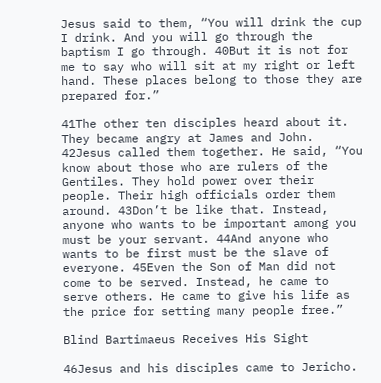Jesus said to them, “You will drink the cup I drink. And you will go through the baptism I go through. 40But it is not for me to say who will sit at my right or left hand. These places belong to those they are prepared for.”

41The other ten disciples heard about it. They became angry at James and John. 42Jesus called them together. He said, “You know about those who are rulers of the Gentiles. They hold power over their people. Their high officials order them around. 43Don’t be like that. Instead, anyone who wants to be important among you must be your servant. 44And anyone who wants to be first must be the slave of everyone. 45Even the Son of Man did not come to be served. Instead, he came to serve others. He came to give his life as the price for setting many people free.”

Blind Bartimaeus Receives His Sight

46Jesus and his disciples came to Jericho.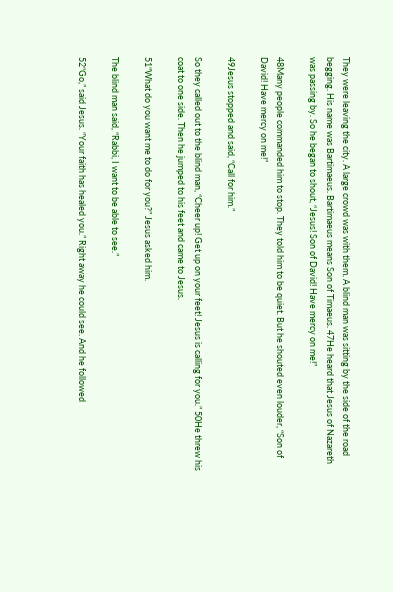They were leaving the city. A large crowd was with them. A blind man was sitting by the side of the road begging. His name was Bartimaeus. Bartimaeus means Son of Timaeus. 47He heard that Jesus of Nazareth was passing by. So he began to shout, “Jesus! Son of David! Have mercy on me!”

48Many people commanded him to stop. They told him to be quiet. But he shouted even louder, “Son of David! Have mercy on me!”

49Jesus stopped and said, “Call for him.”

So they called out to the blind man, “Cheer up! Get up on your feet! Jesus is calling for you.” 50He threw his coat to one side. Then he jumped to his feet and came to Jesus.

51“What do you want me to do for you?” Jesus asked him.

The blind man said, “Rabbi, I want to be able to see.”

52“Go,” said Jesus. “Your faith has healed you.” Right away he could see. And he followed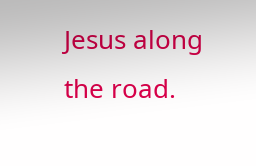Jesus along the road.